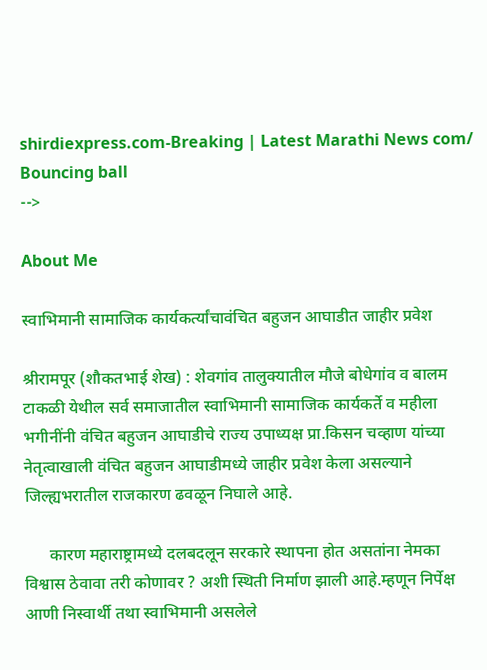shirdiexpress.com-Breaking | Latest Marathi News com/
Bouncing ball
-->

About Me

स्वाभिमानी सामाजिक कार्यकर्त्यांचावंचित बहुजन आघाडीत जाहीर प्रवेश

श्रीरामपूर (शौकतभाई शेख) : शेवगांव तालुक्यातील मौजे बोधेगांव व बालम टाकळी येथील सर्व समाजातील स्वाभिमानी सामाजिक कार्यकर्ते व महीला भगीनींनी वंचित बहुजन आघाडीचे राज्य उपाध्यक्ष प्रा.किसन चव्हाण यांच्या नेतृत्वाखाली वंचित बहुजन आघाडीमध्ये जाहीर प्रवेश केला असल्याने जिल्ह्यभरातील राजकारण ढवळून निघाले आहे.

      कारण महाराष्ट्रामध्ये दलबदलून सरकारे स्थापना होत असतांना नेमका विश्वास ठेवावा तरी कोणावर ? अशी स्थिती निर्माण झाली आहे.म्हणून निर्पेक्ष आणी निस्वार्थी तथा स्वाभिमानी असलेले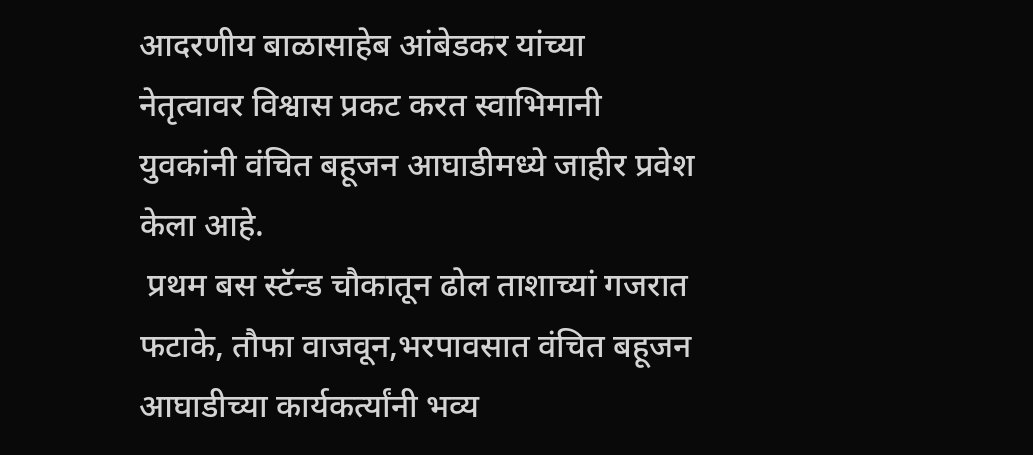आदरणीय बाळासाहेब आंबेडकर यांच्या नेतृत्वावर विश्वास प्रकट करत स्वाभिमानी युवकांनी वंचित बहूजन आघाडीमध्ये जाहीर प्रवेश केला आहे.
 प्रथम बस स्टॅन्ड चौकातून ढोल ताशाच्यां गजरात फटाके, तौफा वाजवून,भरपावसात वंचित बहूजन आघाडीच्या कार्यकर्त्यांनी भव्य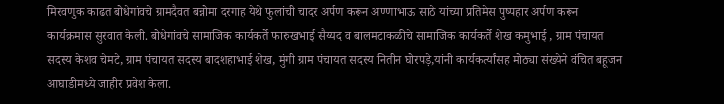मिरवणुक काढत बोधेगांवचे ग्रामदैवत बन्नोमा दरगाह येथे फुलांची चादर अर्पण करून अण्णाभाऊ साठे यांच्या प्रतिमेस पुष्पहार अर्पण करून कार्यक्रमास सुरवात केली. बोधेगांवचे सामाजिक कार्यकर्ते फारुखभाई सैय्यद व बालमटाकळीचे सामाजिक कार्यकर्ते शेख कमुभाई , ग्राम पंचायत सदस्य केशव चेमटे, ग्राम पंचायत सदस्य बादशहाभाई शेख, मुंगी ग्राम पंचायत सदस्य नितीन घोरपड़े,यांनी कार्यकर्त्यांसह मोठ्या संख्येने वंचित बहूजन आघाडीमध्ये जाहीर प्रवेश केला.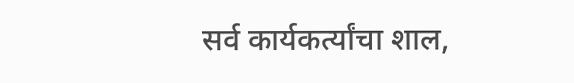सर्व कार्यकर्त्यांचा शाल,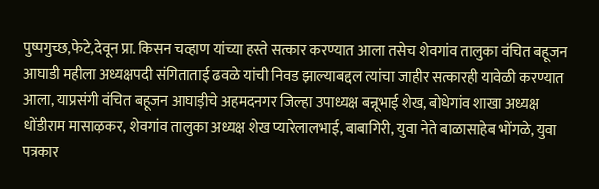पुष्पगुच्छ,फेटे,देवून प्रा. किसन चव्हाण यांच्या हस्ते सत्कार करण्यात आला तसेच शेवगांव तालुका वंचित बहूजन आघाडी महीला अध्यक्षपदी संगिताताई ढवळे यांची निवड झाल्याबद्दल त्यांचा जाहीर सत्कारही यावेळी करण्यात आला, याप्रसंगी वंचित बहूजन आघाड़ीचे अहमदनगर जिल्हा उपाध्यक्ष बन्नूभाई शेख, बोधेगांव शाखा अध्यक्ष धोंडीराम मासाऴकर, शेवगांव तालुका अध्यक्ष शेख प्यारेलालभाई, बाबागिरी, युवा नेते बाळासाहेब भोंगळे, युवा पत्रकार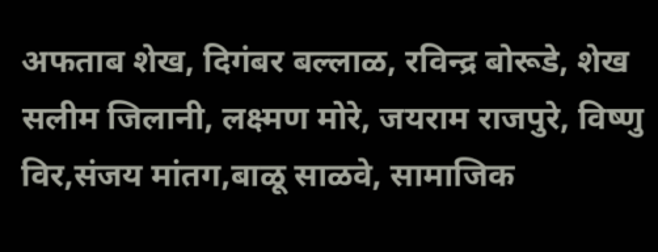अफताब शेख, दिगंबर बल्लाळ, रविन्द्र बोरूडे, शेख सलीम जिलानी, लक्ष्मण मोरे, जयराम राजपुरे, विष्णु विर,संजय मांतग,बाळू साळवे, सामाजिक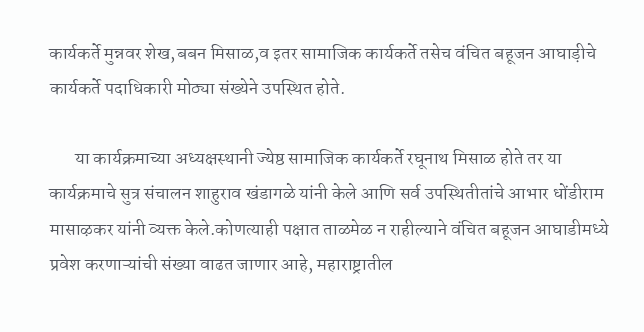कार्यकर्ते मुन्नवर शेख,बबन मिसाळ,व इतर सामाजिक कार्यकर्ते तसेच वंचित बहूजन आघाड़ीचे कार्यकर्ते पदाधिकारी मोठ्या संख्येने उपस्थित होते.

       या कार्यक्रमाच्या अध्यक्षस्थानी ज्येष्ठ सामाजिक कार्यकर्ते रघूनाथ मिसाळ होते तर या कार्यक्रमाचे सुत्र संचालन शाहुराव खंडागळे यांनी केले आणि सर्व उपस्थितीतांचे आभार धोंडीराम मासाऴकर यांनी व्यक्त केले.कोणत्याही पक्षात ताळमेळ न राहील्याने वंचित बहूजन आघाडीमध्ये प्रवेश करणाऱ्यांची संख्या वाढत जाणार आहे, महाराष्ट्रातील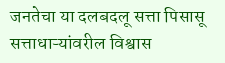जनतेचा या दलबदलू सत्ता पिसासू सत्ताधाऱ्यांवरील विश्वास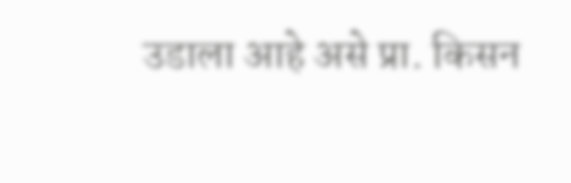उडाला आहे असे प्रा. किसन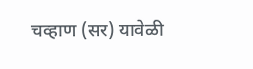चव्हाण (सर) यावेळी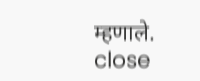म्हणाले.
close